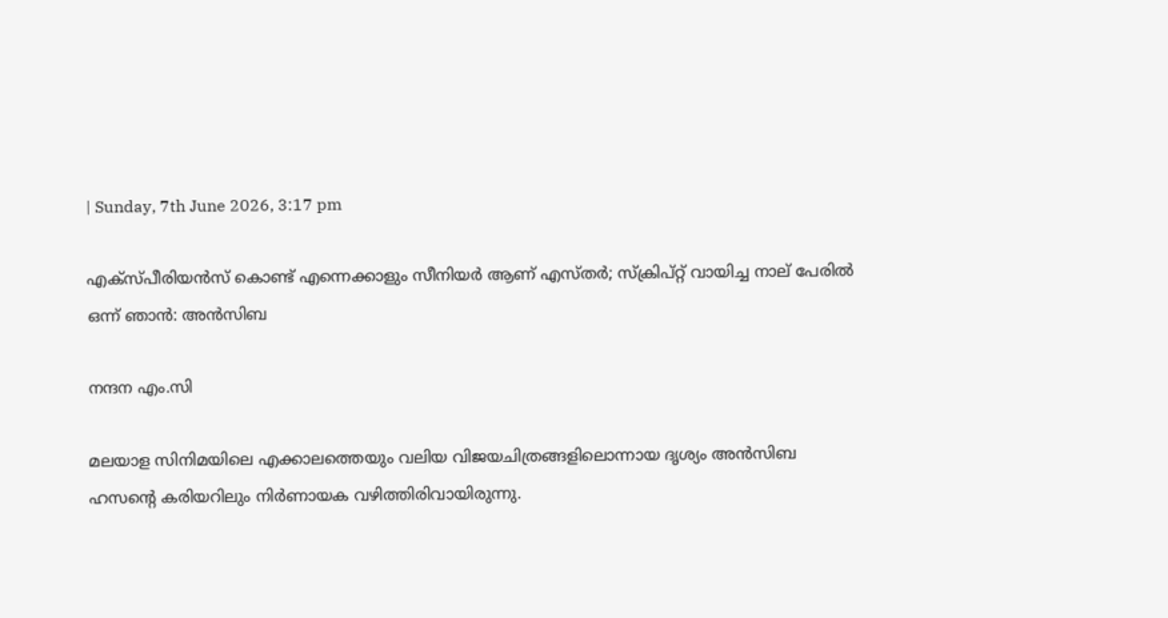| Sunday, 7th June 2026, 3:17 pm

എക്സ്പീരിയൻസ് കൊണ്ട് എന്നെക്കാളും സീനിയർ ആണ് എസ്തർ; സ്ക്രിപ്റ്റ് വായിച്ച നാല് പേരിൽ ഒന്ന് ഞാൻ: അൻസിബ

നന്ദന എം.സി

മലയാള സിനിമയിലെ എക്കാലത്തെയും വലിയ വിജയചിത്രങ്ങളിലൊന്നായ ദൃശ്യം അൻസിബ ഹസന്റെ കരിയറിലും നിർണായക വഴിത്തിരിവായിരുന്നു.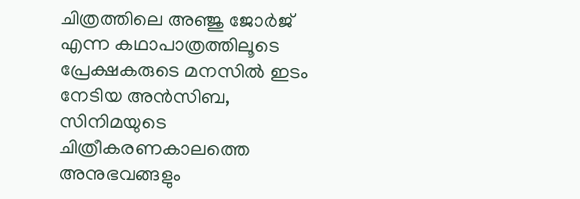ചിത്രത്തിലെ അഞ്ജു ജോർജ് എന്ന കഥാപാത്രത്തിലൂടെ പ്രേക്ഷകരുടെ മനസിൽ ഇടം നേടിയ അൻസിബ, സിനിമയുടെ ചിത്രീകരണകാലത്തെ അനുഭവങ്ങളും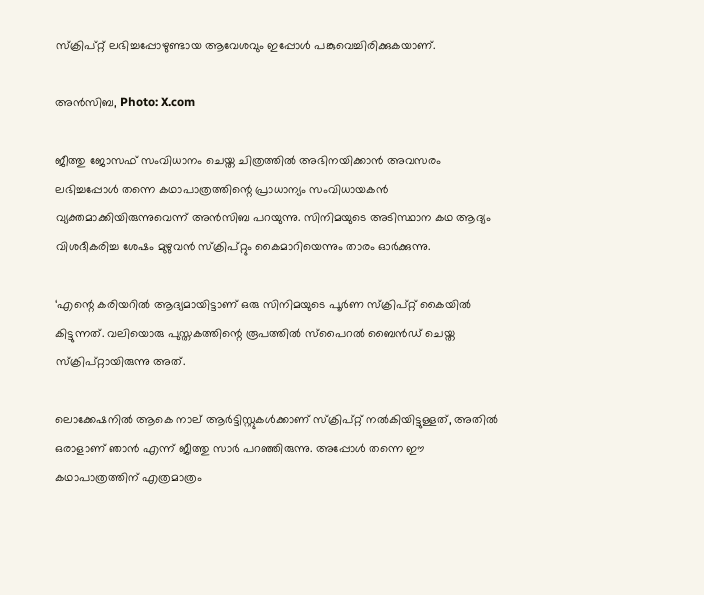സ്ക്രിപ്റ്റ് ലഭിച്ചപ്പോഴുണ്ടായ ആവേശവും ഇപ്പോൾ പങ്കുവെച്ചിരിക്കുകയാണ്.

അൻസിബ, Photo: X.com

ജീത്തു ജോസഫ് സംവിധാനം ചെയ്ത ചിത്രത്തിൽ അഭിനയിക്കാൻ അവസരം ലഭിച്ചപ്പോൾ തന്നെ കഥാപാത്രത്തിന്റെ പ്രാധാന്യം സംവിധായകൻ വ്യക്തമാക്കിയിരുന്നുവെന്ന് അൻസിബ പറയുന്നു. സിനിമയുടെ അടിസ്ഥാന കഥ ആദ്യം വിശദീകരിച്ച ശേഷം മുഴുവൻ സ്ക്രിപ്റ്റും കൈമാറിയെന്നും താരം ഓർക്കുന്നു.

‘എന്റെ കരിയറിൽ ആദ്യമായിട്ടാണ് ഒരു സിനിമയുടെ പൂർണ സ്ക്രിപ്റ്റ് കൈയിൽ കിട്ടുന്നത്. വലിയൊരു പുസ്തകത്തിന്റെ രൂപത്തിൽ സ്പൈറൽ ബൈൻഡ് ചെയ്ത സ്ക്രിപ്റ്റായിരുന്നു അത്.

ലൊക്കേഷനിൽ ആകെ നാല് ആർട്ടിസ്റ്റുകൾക്കാണ് സ്ക്രിപ്റ്റ് നൽകിയിട്ടുള്ളത്, അതിൽ ഒരാളാണ് ഞാൻ എന്ന് ജീത്തു സാർ പറഞ്ഞിരുന്നു. അപ്പോൾ തന്നെ ഈ കഥാപാത്രത്തിന് എത്രമാത്രം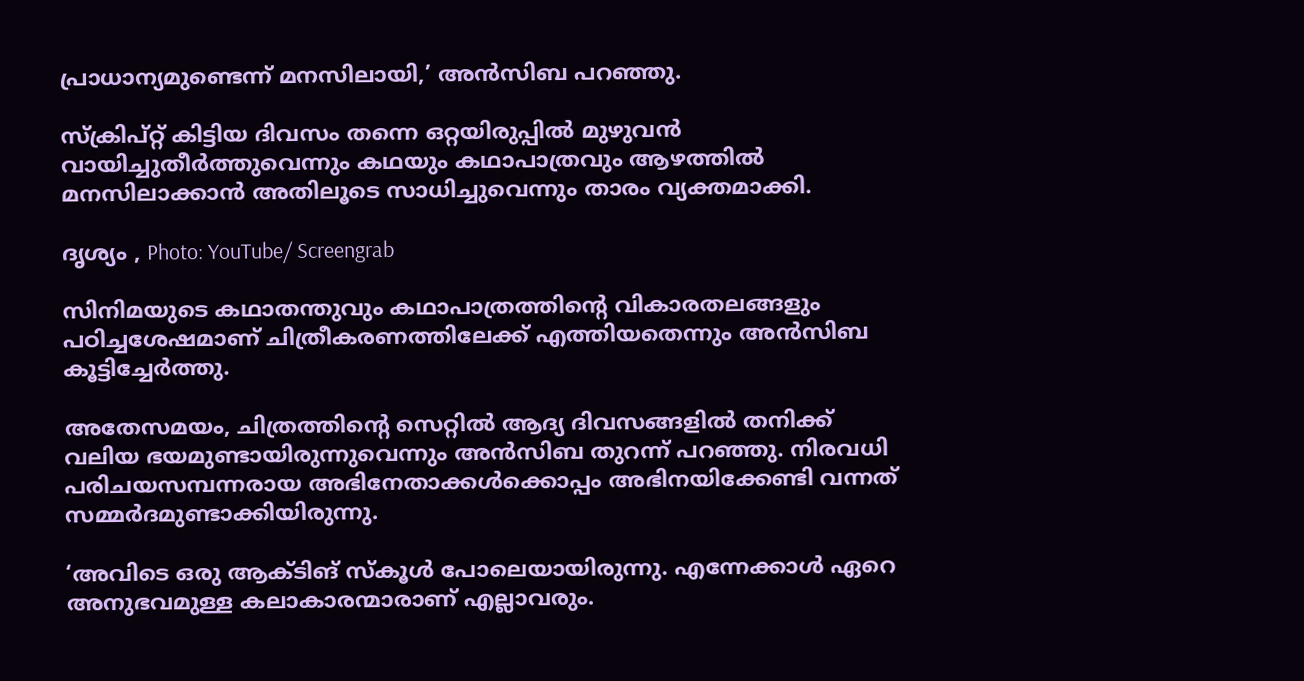പ്രാധാന്യമുണ്ടെന്ന് മനസിലായി,’ അൻസിബ പറഞ്ഞു.

സ്ക്രിപ്റ്റ് കിട്ടിയ ദിവസം തന്നെ ഒറ്റയിരുപ്പിൽ മുഴുവൻ വായിച്ചുതീർത്തുവെന്നും കഥയും കഥാപാത്രവും ആഴത്തിൽ മനസിലാക്കാൻ അതിലൂടെ സാധിച്ചുവെന്നും താരം വ്യക്തമാക്കി.

ദൃശ്യം , Photo: YouTube/ Screengrab

സിനിമയുടെ കഥാതന്തുവും കഥാപാത്രത്തിന്റെ വികാരതലങ്ങളും പഠിച്ചശേഷമാണ് ചിത്രീകരണത്തിലേക്ക് എത്തിയതെന്നും അൻസിബ കൂട്ടിച്ചേർത്തു.

അതേസമയം, ചിത്രത്തിന്റെ സെറ്റിൽ ആദ്യ ദിവസങ്ങളിൽ തനിക്ക് വലിയ ഭയമുണ്ടായിരുന്നുവെന്നും അൻസിബ തുറന്ന് പറഞ്ഞു. നിരവധി പരിചയസമ്പന്നരായ അഭിനേതാക്കൾക്കൊപ്പം അഭിനയിക്കേണ്ടി വന്നത് സമ്മർദമുണ്ടാക്കിയിരുന്നു.

‘അവിടെ ഒരു ആക്ടിങ് സ്കൂൾ പോലെയായിരുന്നു. എന്നേക്കാൾ ഏറെ അനുഭവമുള്ള കലാകാരന്മാരാണ് എല്ലാവരും.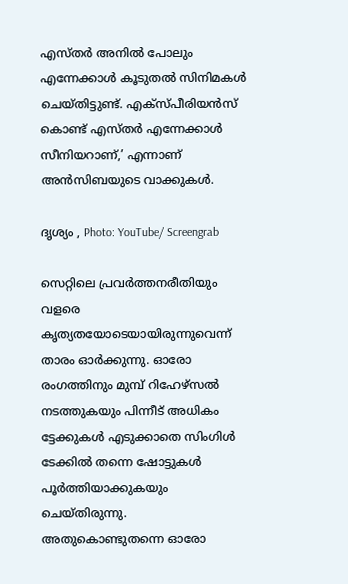എസ്തർ അനിൽ പോലും എന്നേക്കാൾ കൂടുതൽ സിനിമകൾ ചെയ്തിട്ടുണ്ട്. എക്സ്പീരിയൻസ് കൊണ്ട് എസ്തർ എന്നേക്കാൾ സീനിയറാണ്,’ എന്നാണ് അൻസിബയുടെ വാക്കുകൾ.

ദൃശ്യം , Photo: YouTube/ Screengrab

സെറ്റിലെ പ്രവർത്തനരീതിയും വളരെ കൃത്യതയോടെയായിരുന്നുവെന്ന് താരം ഓർക്കുന്നു. ഓരോ രംഗത്തിനും മുമ്പ് റിഹേഴ്സൽ നടത്തുകയും പിന്നീട് അധികം ട്ടേക്കുകൾ എടുക്കാതെ സിംഗിൾ ടേക്കിൽ തന്നെ ഷോട്ടുകൾ പൂർത്തിയാക്കുകയും ചെയ്തിരുന്നു. അതുകൊണ്ടുതന്നെ ഓരോ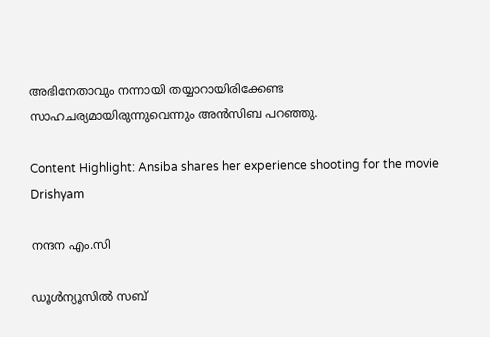അഭിനേതാവും നന്നായി തയ്യാറായിരിക്കേണ്ട സാഹചര്യമായിരുന്നുവെന്നും അൻസിബ പറഞ്ഞു.

Content Highlight: Ansiba shares her experience shooting for the movie Drishyam

നന്ദന എം.സി

ഡൂള്‍ന്യൂസില്‍ സബ്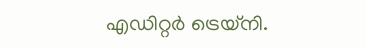എഡിറ്റര്‍ ട്രെയ്‌നി.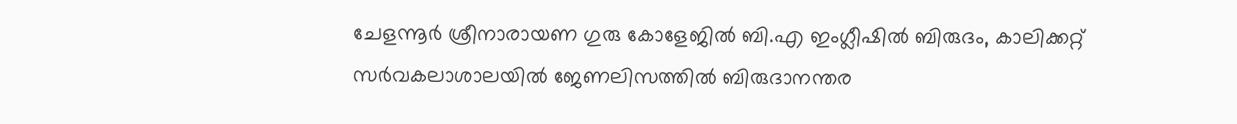ചേളന്നൂര്‍ ശ്രീനാരായണ ഗുരു കോളേജില്‍ ബി.എ ഇംഗ്ലീഷില്‍ ബിരുദം, കാലിക്കറ്റ് സര്‍വകലാശാലയില്‍ ജേണലിസത്തില്‍ ബിരുദാനന്തര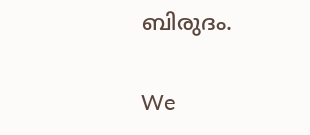ബിരുദം.

We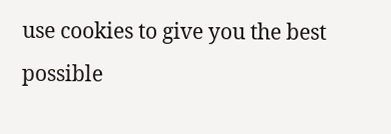use cookies to give you the best possible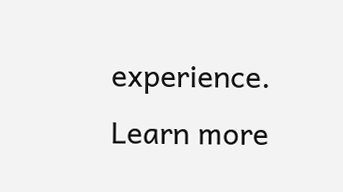experience. Learn more